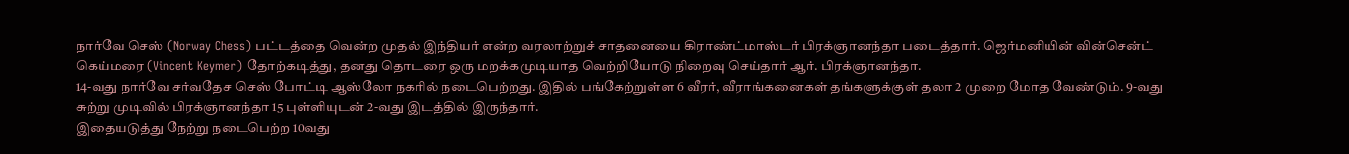நார்வே செஸ் (Norway Chess) பட்டத்தை வென்ற முதல் இந்தியர் என்ற வரலாற்றுச் சாதனையை கிராண்ட்மாஸ்டர் பிரக்ஞானந்தா படைத்தார். ஜெர்மனியின் வின்சென்ட் கெய்மரை (Vincent Keymer) தோற்கடித்து, தனது தொடரை ஒரு மறக்கமுடியாத வெற்றியோடு நிறைவு செய்தார் ஆர். பிரக்ஞானந்தா.
14-வது நார்வே சர்வதேச செஸ் போட்டி ஆஸ்லோ நகரில் நடைபெற்றது. இதில் பங்கேற்றுள்ள 6 வீரர், வீராங்கனைகள் தங்களுக்குள் தலா 2 முறை மோத வேண்டும். 9-வது சுற்று முடிவில் பிரக்ஞானந்தா 15 புள்ளியுடன் 2-வது இடத்தில் இருந்தார்.
இதையடுத்து நேற்று நடைபெற்ற 10வது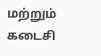மற்றும் கடைசி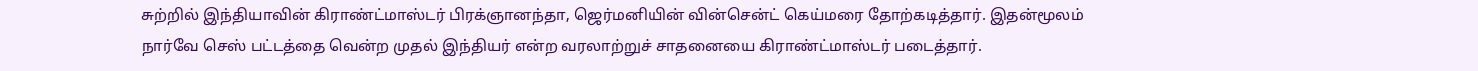சுற்றில் இந்தியாவின் கிராண்ட்மாஸ்டர் பிரக்ஞானந்தா, ஜெர்மனியின் வின்சென்ட் கெய்மரை தோற்கடித்தார். இதன்மூலம் நார்வே செஸ் பட்டத்தை வென்ற முதல் இந்தியர் என்ற வரலாற்றுச் சாதனையை கிராண்ட்மாஸ்டர் படைத்தார்.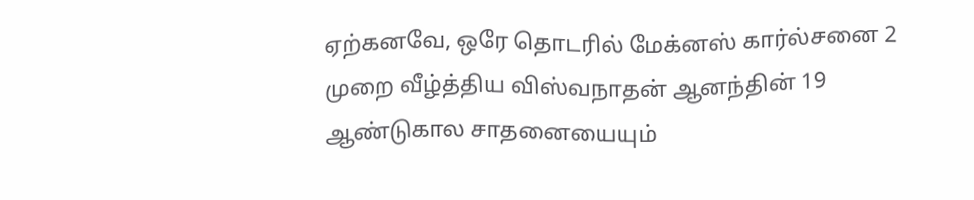ஏற்கனவே, ஒரே தொடரில் மேக்னஸ் கார்ல்சனை 2 முறை வீழ்த்திய விஸ்வநாதன் ஆனந்தின் 19 ஆண்டுகால சாதனையையும்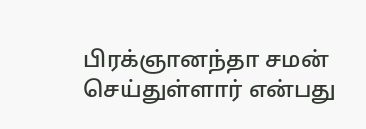பிரக்ஞானந்தா சமன் செய்துள்ளார் என்பது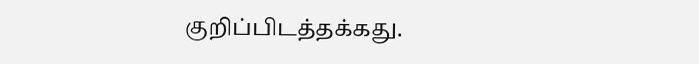குறிப்பிடத்தக்கது.